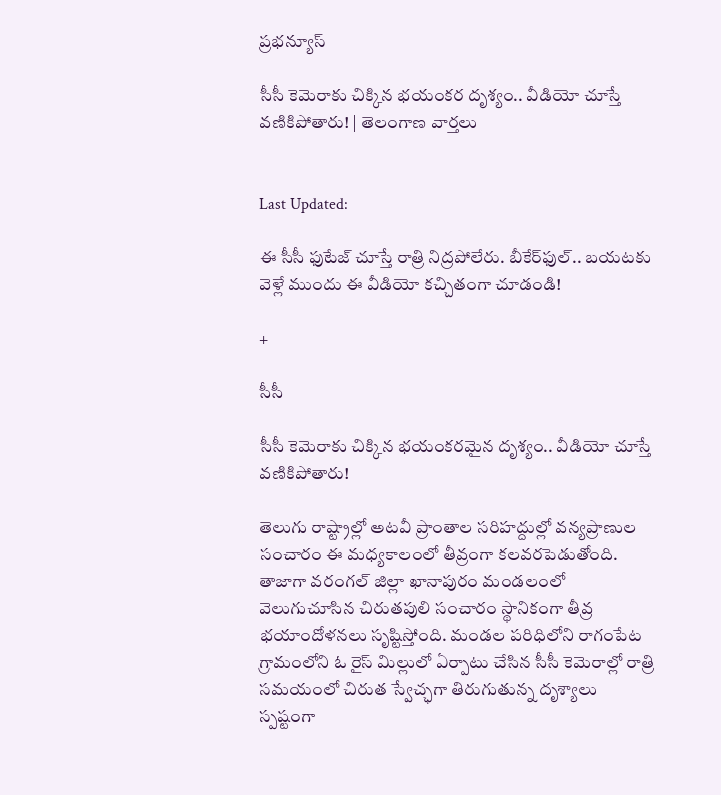ప్రభన్యూస్

సీసీ కెమెరాకు చిక్కిన భయంకర దృశ్యం.. వీడియో చూస్తే వణికిపోతారు! | తెలంగాణ వార్తలు


Last Updated:

ఈ సీసీ ఫుటేజ్ చూస్తే రాత్రి నిద్రపోలేరు. బీకేర్‌ఫుల్.. బయటకు వెళ్లే ముందు ఈ వీడియో కచ్చితంగా చూడండి!

+

సీసీ

సీసీ కెమెరాకు చిక్కిన భయంకరమైన దృశ్యం.. వీడియో చూస్తే వణికిపోతారు!

తెలుగు రాష్ట్రాల్లో అటవీ ప్రాంతాల సరిహద్దుల్లో వన్యప్రాణుల సంచారం ఈ మధ్యకాలంలో తీవ్రంగా కలవరపెడుతోంది. తాజాగా వరంగల్ జిల్లా ఖానాపురం మండలంలో వెలుగుచూసిన చిరుతపులి సంచారం స్థానికంగా తీవ్ర భయాందోళనలు సృష్టిస్తోంది. మండల పరిధిలోని రాగంపేట గ్రామంలోని ఓ రైస్ మిల్లులో ఏర్పాటు చేసిన సీసీ కెమెరాల్లో రాత్రి సమయంలో చిరుత స్వేచ్ఛగా తిరుగుతున్న దృశ్యాలు స్పష్టంగా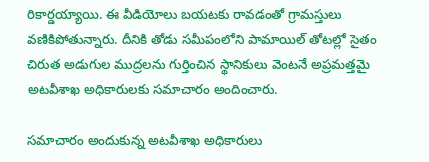రికార్డయ్యాయి. ఈ వీడియోలు బయటకు రావడంతో గ్రామస్తులు వణికిపోతున్నారు. దీనికి తోడు సమీపంలోని పామాయిల్ తోటల్లో సైతం చిరుత అడుగుల ముద్రలను గుర్తించిన స్థానికులు వెంటనే అప్రమత్తమై అటవీశాఖ అధికారులకు సమాచారం అందించారు.

సమాచారం అందుకున్న అటవీశాఖ అధికారులు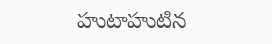హుటాహుటిన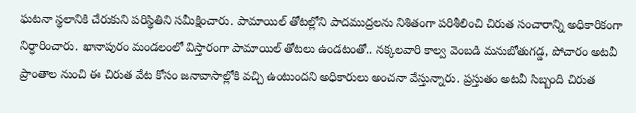ఘటనా స్థలానికి చేరుకుని పరిస్థితిని సమీక్షించారు. పామాయిల్ తోటల్లోని పాదముద్రలను నిశితంగా పరిశీలించి చిరుత సంచారాన్ని అధికారికంగా నిర్ధారించారు. ఖానాపురం మండలంలో విస్తారంగా పామాయిల్ తోటలు ఉండటంతో.. నక్కలవారి కాల్వ వెంబడి మనుబోతుగడ్డ, పోచారం అటవీ ప్రాంతాల నుంచి ఈ చిరుత వేట కోసం జనావాసాల్లోకి వచ్చి ఉంటుందని అధికారులు అంచనా వేస్తున్నారు. ప్రస్తుతం అటవీ సిబ్బంది చిరుత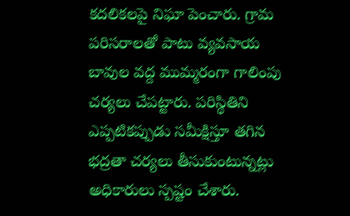కదలికలపై నిఘా పెంచారు. గ్రామ పరిసరాలతో పాటు వ్యవసాయ బావుల వద్ద ముమ్మరంగా గాలింపు చర్యలు చేపట్టారు. పరిస్థితిని ఎప్పటికప్పుడు సమీక్షిస్తూ తగిన భద్రతా చర్యలు తీసుకుంటున్నట్లు అధికారులు స్పష్టం చేశారు.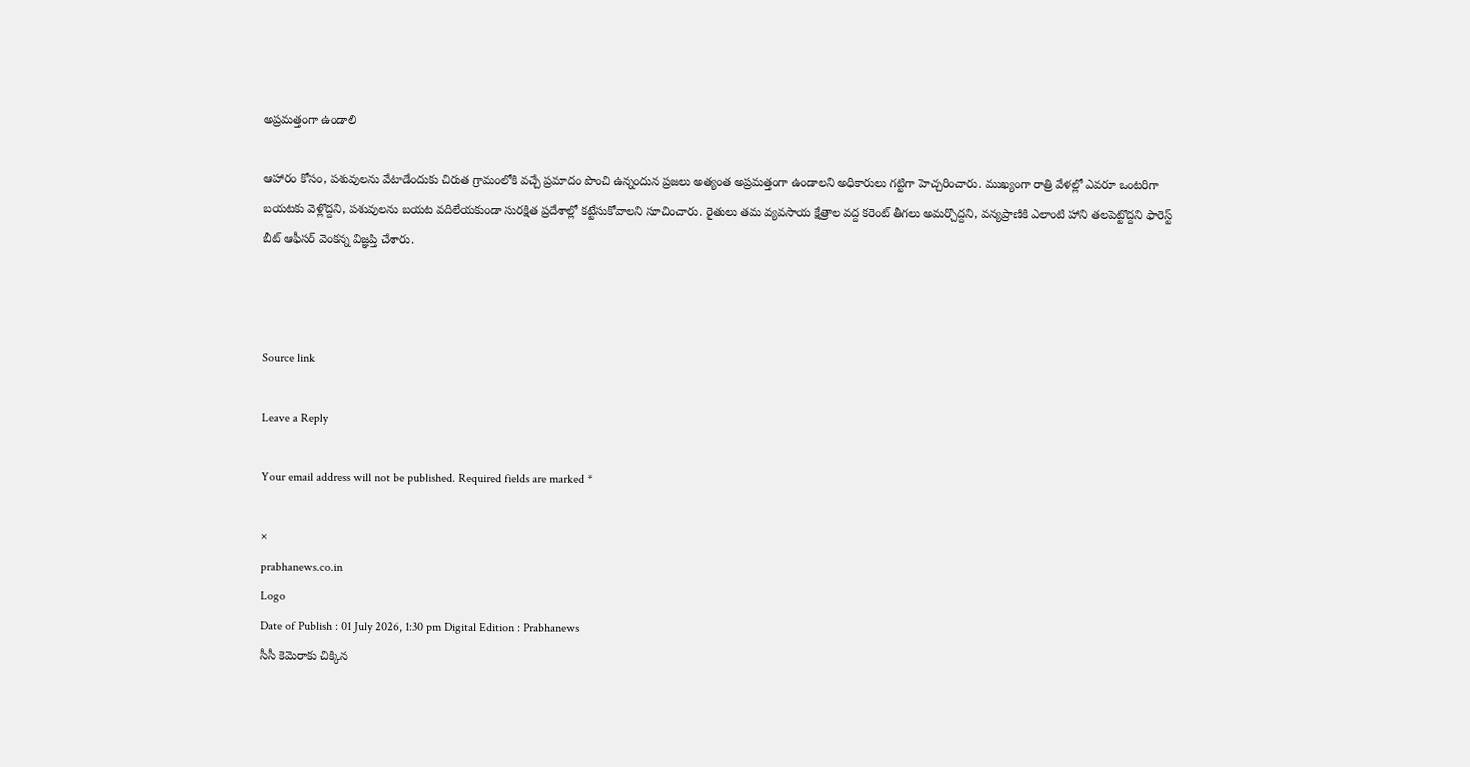అప్రమత్తంగా ఉండాలి

ఆహారం కోసం, పశువులను వేటాడేందుకు చిరుత గ్రామంలోకి వచ్చే ప్రమాదం పొంచి ఉన్నందున ప్రజలు అత్యంత అప్రమత్తంగా ఉండాలని అధికారులు గట్టిగా హెచ్చరించారు. ముఖ్యంగా రాత్రి వేళల్లో ఎవరూ ఒంటరిగా బయటకు వెళ్లొద్దని, పశువులను బయట వదిలేయకుండా సురక్షిత ప్రదేశాల్లో కట్టేసుకోవాలని సూచించారు. రైతులు తమ వ్యవసాయ క్షేత్రాల వద్ద కరెంట్ తీగలు అమర్చొద్దని, వన్యప్రాణికి ఎలాంటి హాని తలపెట్టొద్దని ఫారెస్ట్ బీట్ ఆఫీసర్ వెంకన్న విజ్ఞప్తి చేశారు.



Source link

Leave a Reply

Your email address will not be published. Required fields are marked *

×
prabhanews.co.in
Logo
Date of Publish : 01 July 2026, 1:30 pm Digital Edition : Prabhanews
సీసీ కెమెరాకు చిక్కిన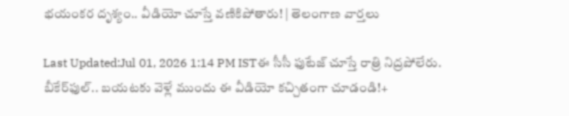భయంకర దృశ్యం.. వీడియో చూస్తే వణికిపోతారు! | తెలంగాణ వార్తలు

Last Updated:Jul 01, 2026 1:14 PM ISTఈ సీసీ ఫుటేజ్ చూస్తే రాత్రి నిద్రపోలేరు. బీకేర్‌ఫుల్.. బయటకు వెళ్లే ముందు ఈ వీడియో కచ్చితంగా చూడండి!+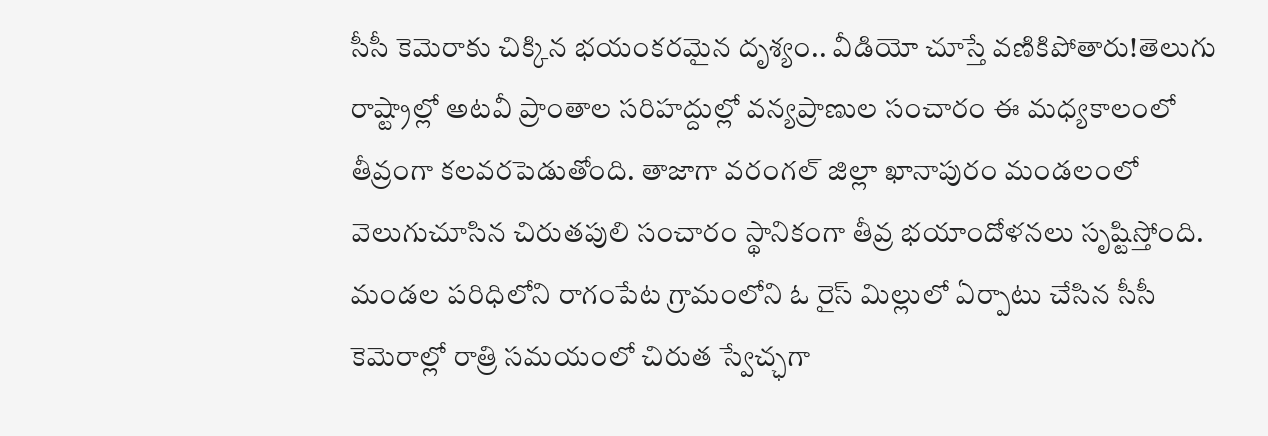సీసీ కెమెరాకు చిక్కిన భయంకరమైన దృశ్యం.. వీడియో చూస్తే వణికిపోతారు!తెలుగు రాష్ట్రాల్లో అటవీ ప్రాంతాల సరిహద్దుల్లో వన్యప్రాణుల సంచారం ఈ మధ్యకాలంలో తీవ్రంగా కలవరపెడుతోంది. తాజాగా వరంగల్ జిల్లా ఖానాపురం మండలంలో వెలుగుచూసిన చిరుతపులి సంచారం స్థానికంగా తీవ్ర భయాందోళనలు సృష్టిస్తోంది. మండల పరిధిలోని రాగంపేట గ్రామంలోని ఓ రైస్ మిల్లులో ఏర్పాటు చేసిన సీసీ కెమెరాల్లో రాత్రి సమయంలో చిరుత స్వేచ్ఛగా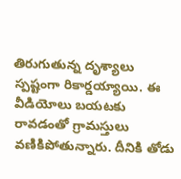తిరుగుతున్న దృశ్యాలు స్పష్టంగా రికార్డయ్యాయి. ఈ వీడియోలు బయటకు రావడంతో గ్రామస్తులు వణికిపోతున్నారు. దీనికి తోడు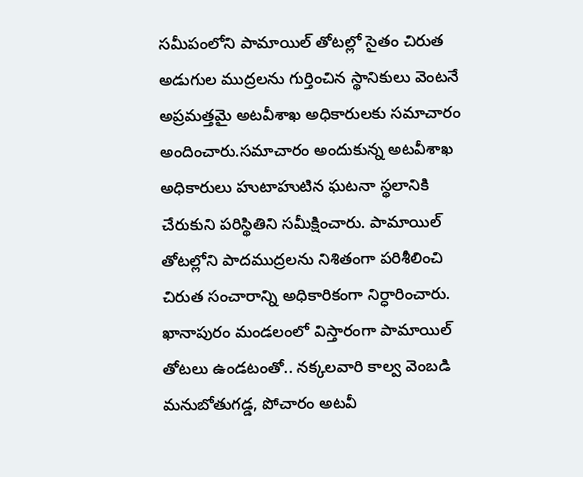సమీపంలోని పామాయిల్ తోటల్లో సైతం చిరుత అడుగుల ముద్రలను గుర్తించిన స్థానికులు వెంటనే అప్రమత్తమై అటవీశాఖ అధికారులకు సమాచారం అందించారు.సమాచారం అందుకున్న అటవీశాఖ అధికారులు హుటాహుటిన ఘటనా స్థలానికి చేరుకుని పరిస్థితిని సమీక్షించారు. పామాయిల్ తోటల్లోని పాదముద్రలను నిశితంగా పరిశీలించి చిరుత సంచారాన్ని అధికారికంగా నిర్ధారించారు. ఖానాపురం మండలంలో విస్తారంగా పామాయిల్ తోటలు ఉండటంతో.. నక్కలవారి కాల్వ వెంబడి మనుబోతుగడ్డ, పోచారం అటవీ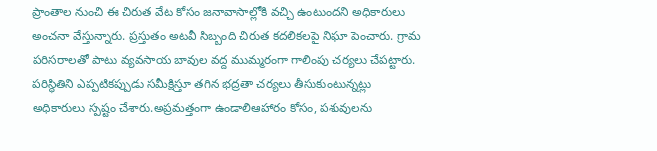ప్రాంతాల నుంచి ఈ చిరుత వేట కోసం జనావాసాల్లోకి వచ్చి ఉంటుందని అధికారులు అంచనా వేస్తున్నారు. ప్రస్తుతం అటవీ సిబ్బంది చిరుత కదలికలపై నిఘా పెంచారు. గ్రామ పరిసరాలతో పాటు వ్యవసాయ బావుల వద్ద ముమ్మరంగా గాలింపు చర్యలు చేపట్టారు. పరిస్థితిని ఎప్పటికప్పుడు సమీక్షిస్తూ తగిన భద్రతా చర్యలు తీసుకుంటున్నట్లు అధికారులు స్పష్టం చేశారు.అప్రమత్తంగా ఉండాలిఆహారం కోసం, పశువులను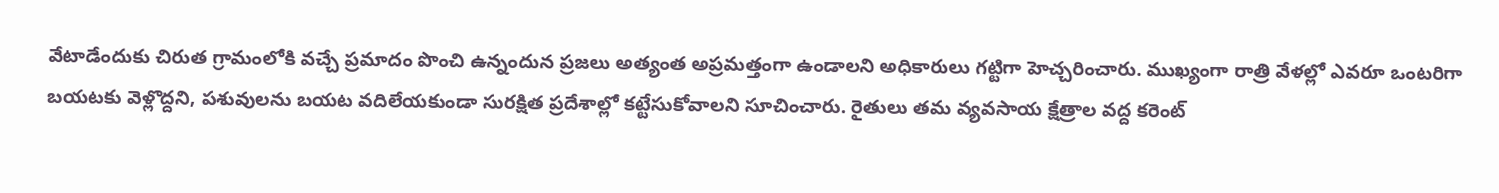వేటాడేందుకు చిరుత గ్రామంలోకి వచ్చే ప్రమాదం పొంచి ఉన్నందున ప్రజలు అత్యంత అప్రమత్తంగా ఉండాలని అధికారులు గట్టిగా హెచ్చరించారు. ముఖ్యంగా రాత్రి వేళల్లో ఎవరూ ఒంటరిగా బయటకు వెళ్లొద్దని, పశువులను బయట వదిలేయకుండా సురక్షిత ప్రదేశాల్లో కట్టేసుకోవాలని సూచించారు. రైతులు తమ వ్యవసాయ క్షేత్రాల వద్ద కరెంట్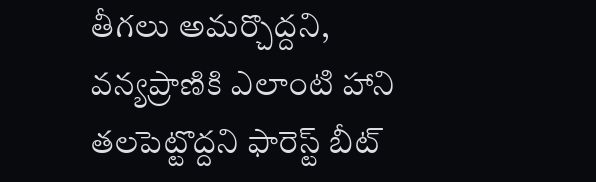తీగలు అమర్చొద్దని, వన్యప్రాణికి ఎలాంటి హాని తలపెట్టొద్దని ఫారెస్ట్ బీట్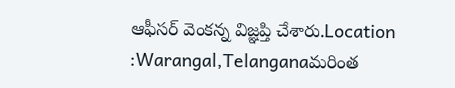ఆఫీసర్ వెంకన్న విజ్ఞప్తి చేశారు.Location :Warangal,Telanganaమరింత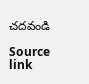చదవండి

Source link